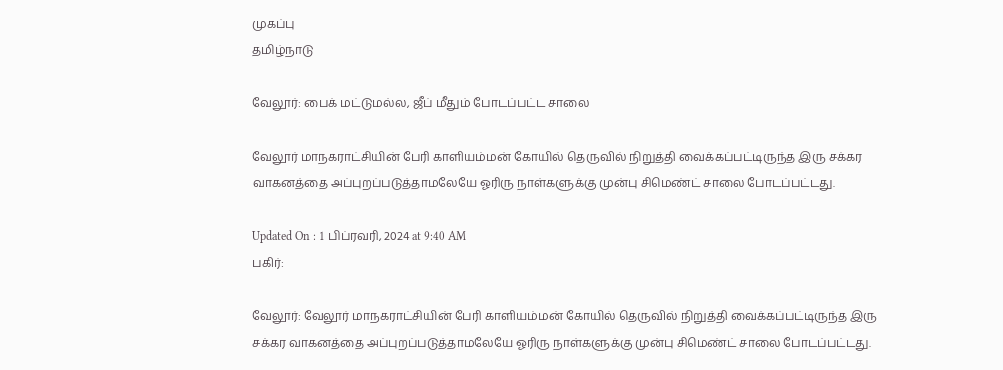முகப்பு
தமிழ்நாடு

வேலூர்: பைக் மட்டுமல்ல, ஜீப் மீதும் போடப்பட்ட சாலை

வேலூர் மாநகராட்சியின் பேரி காளியம்மன் கோயில் தெருவில் நிறுத்தி வைக்கப்பட்டிருந்த இரு சக்கர வாகனத்தை அப்புறப்படுத்தாமலேயே ஓரிரு நாள்களுக்கு முன்பு சிமெண்ட் சாலை போடப்பட்டது.

Updated On : 1 பிப்ரவரி, 2024 at 9:40 AM
பகிர்:

வேலூர்: வேலூர் மாநகராட்சியின் பேரி காளியம்மன் கோயில் தெருவில் நிறுத்தி வைக்கப்பட்டிருந்த இரு சக்கர வாகனத்தை அப்புறப்படுத்தாமலேயே ஓரிரு நாள்களுக்கு முன்பு சிமெண்ட் சாலை போடப்பட்டது.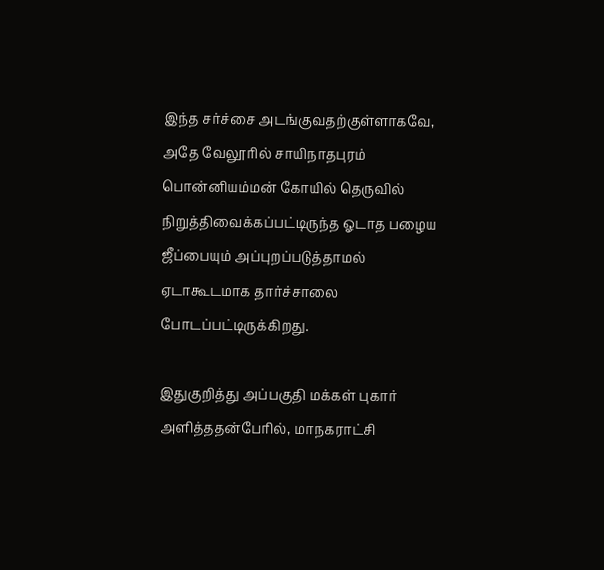இந்த சர்ச்சை அடங்குவதற்குள்ளாகவே,  அதே வேலூரில் சாயிநாதபுரம் பொன்னியம்மன் கோயில் தெருவில் நிறுத்திவைக்கப்பட்டிருந்த ஓடாத பழைய ஜீப்பையும் அப்புறப்படுத்தாமல் ஏடாகூடமாக தார்ச்சாலை போடப்பட்டிருக்கிறது.

இதுகுறித்து அப்பகுதி மக்கள் புகார் அளித்ததன்பேரில், மாநகராட்சி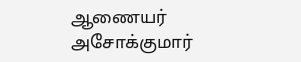ஆணையர் அசோக்குமார்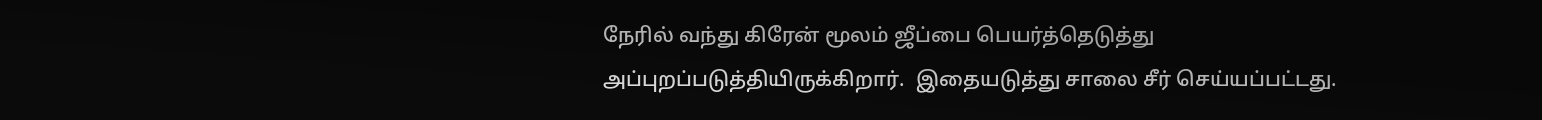நேரில் வந்து கிரேன் மூலம் ஜீப்பை பெயர்த்தெடுத்து அப்புறப்படுத்தியிருக்கிறார்.  இதையடுத்து சாலை சீர் செய்யப்பட்டது.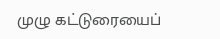முழு கட்டுரையைப்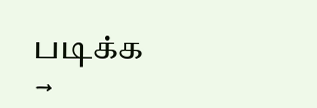படிக்க →